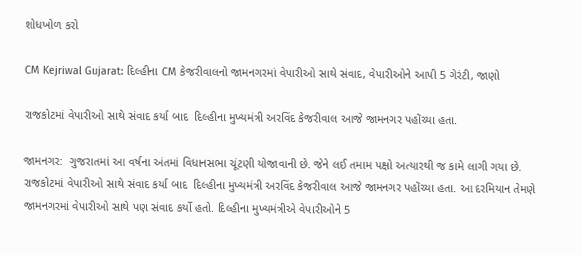શોધખોળ કરો

CM Kejriwal Gujarat: દિલ્હીના CM કેજરીવાલનો જામનગરમાં વેપારીઓ સાથે સંવાદ, વેપારીઓને આપી 5 ગેરંટી, જાણો

રાજકોટમાં વેપારીઓ સાથે સંવાદ કર્યા બાદ  દિલ્હીના મુખ્યમંત્રી અરવિંદ કેજરીવાલ આજે જામનગર પહોંચ્યા હતા.

જામનગર:  ગુજરાતમાં આ વર્ષના અંતમાં વિધાનસભા ચૂંટણી યોજાવાની છે. જેને લઈ તમામ પક્ષો અત્યારથી જ કામે લાગી ગયા છે. રાજકોટમાં વેપારીઓ સાથે સંવાદ કર્યા બાદ  દિલ્હીના મુખ્યમંત્રી અરવિંદ કેજરીવાલ આજે જામનગર પહોંચ્યા હતા. આ દરમિયાન તેમણે જામનગરમાં વેપારીઓ સાથે પણ સંવાદ કર્યો હતો. દિલ્હીના મુખ્યમંત્રીએ વેપારીઓને 5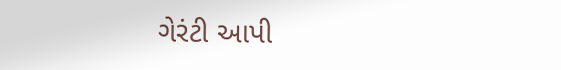ગેરંટી આપી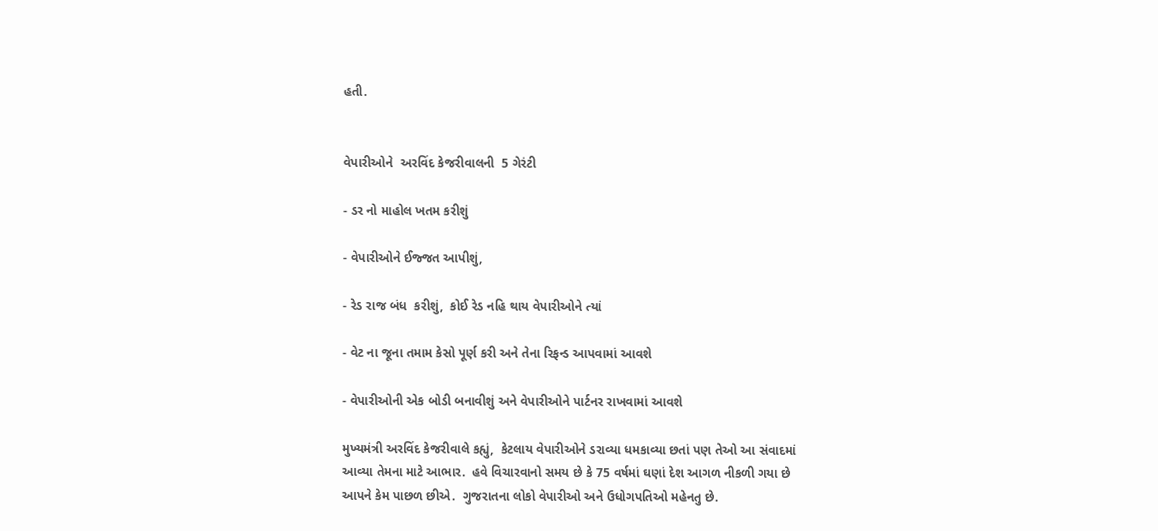હતી.


વેપારીઓને  અરવિંદ કેજરીવાલની  5 ગેરંટી

- ડર નો માહોલ ખતમ કરીશું

- વેપારીઓને ઈજ્જત આપીશું,

- રેડ રાજ બંધ  કરીશું,  કોઈ રેડ નહિ થાય વેપારીઓને ત્યાં

- વેટ ના જૂના તમામ કેસો પૂર્ણ કરી અને તેના રિફન્ડ આપવામાં આવશે

- વેપારીઓની એક બોડી બનાવીશું અને વેપારીઓને પાર્ટનર રાખવામાં આવશે

મુખ્યમંત્રી અરવિંદ કેજરીવાલે કહ્યું,  કેટલાય વેપારીઓને ડરાવ્યા ધમકાવ્યા છતાં પણ તેઓ આ સંવાદમાં આવ્યા તેમના માટે આભાર.  હવે વિચારવાનો સમય છે કે 75 વર્ષમાં ઘણાં દેશ આગળ નીકળી ગયા છે આપને કેમ પાછળ છીએ.  ગુજરાતના લોકો વેપારીઓ અને ઉધોગપતિઓ મહેનતુ છે.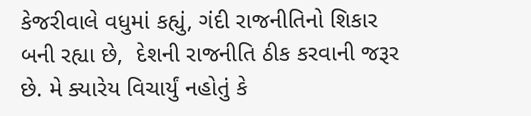કેજરીવાલે વધુમાં કહ્યું, ગંદી રાજનીતિનો શિકાર બની રહ્યા છે,  દેશની રાજનીતિ ઠીક કરવાની જરૂર છે. મે ક્યારેય વિચાર્યું નહોતું કે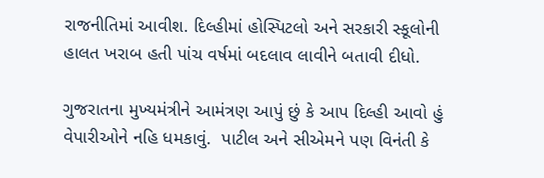રાજનીતિમાં આવીશ. દિલ્હીમાં હોસ્પિટલો અને સરકારી સ્કૂલોની હાલત ખરાબ હતી પાંચ વર્ષમાં બદલાવ લાવીને બતાવી દીધો.

ગુજરાતના મુખ્યમંત્રીને આમંત્રણ આપું છું કે આપ દિલ્હી આવો હું વેપારીઓને નહિ ધમકાવું.  પાટીલ અને સીએમને પણ વિનંતી કે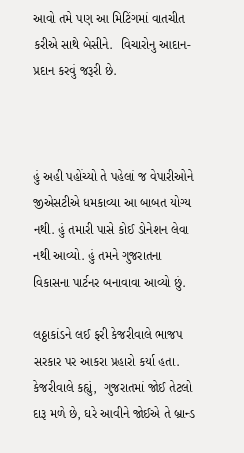આવો તમે પણ આ મિટિંગમાં વાતચીત કરીએ સાથે બેસીને.  વિચારોનુ આદાન-પ્રદાન કરવું જરૂરી છે.



હું અહી પહોંચ્યો તે પહેલાં જ વેપારીઓને જીએસટીએ ધમકાવ્યા આ બાબત યોગ્ય નથી. હું તમારી પાસે કોઈ ડોનેશન લેવા નથી આવ્યો. હું તમને ગુજરાતના વિકાસના પાર્ટનર બનાવાવા આવ્યો છું.

લઠ્ઠાકાંડને લઈ ફરી કેજરીવાલે ભાજપ સરકાર પર આકરા પ્રહારો કર્યા હતા. કેજરીવાલે કહ્યું,  ગુજરાતમાં જોઈ તેટલો દારૂ મળે છે, ઘરે આવીને જોઈએ તે બ્રાન્ડ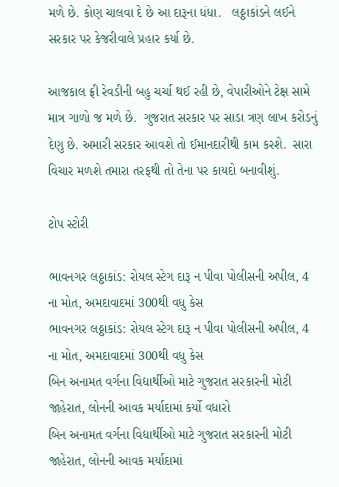મળે છે. કોણ ચાલવા દે છે આ દારૂના ધંધા.   લઠ્ઠાકાંડને લઈને સરકાર પર કેજરીવાલે પ્રહાર કર્યા છે.

આજકાલ ફ્રી રેવડીની બહુ ચર્ચા થઈ રહી છે, વેપારીઓને ટેક્ષ સામે માત્ર ગાળો જ મળે છે.  ગુજરાત સરકાર પર સાડા ત્રણ લાખ કરોડનું દેણુ છે. અમારી સરકાર આવશે તો ઈમાનદારીથી કામ કરશે.  સારા વિચાર મળશે તમારા તરફથી તો તેના પર કાયદો બનાવીશું.

ટોપ સ્ટોરી

ભાવનગર લઠ્ઠાકાંડ: રોયલ સ્ટેગ દારૂ ન પીવા પોલીસની અપીલ, 4 ના મોત, અમદાવાદમાં 300થી વધુ કેસ
ભાવનગર લઠ્ઠાકાંડ: રોયલ સ્ટેગ દારૂ ન પીવા પોલીસની અપીલ, 4 ના મોત, અમદાવાદમાં 300થી વધુ કેસ
બિન અનામત વર્ગના વિદ્યાર્થીઓ માટે ગુજરાત સરકારની મોટી જાહેરાત, લોનની આવક મર્યાદામાં કર્યો વધારો
બિન અનામત વર્ગના વિદ્યાર્થીઓ માટે ગુજરાત સરકારની મોટી જાહેરાત, લોનની આવક મર્યાદામાં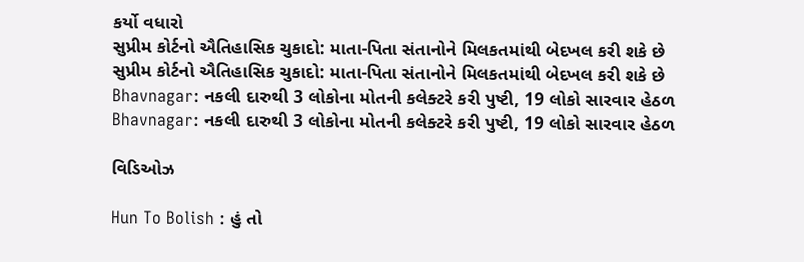કર્યો વધારો
સુપ્રીમ કોર્ટનો ઐતિહાસિક ચુકાદો: માતા-પિતા સંતાનોને મિલકતમાંથી બેદખલ કરી શકે છે
સુપ્રીમ કોર્ટનો ઐતિહાસિક ચુકાદો: માતા-પિતા સંતાનોને મિલકતમાંથી બેદખલ કરી શકે છે
Bhavnagar: નકલી દારુથી 3 લોકોના મોતની કલેક્ટરે કરી પુષ્ટી, 19 લોકો સારવાર હેઠળ
Bhavnagar: નકલી દારુથી 3 લોકોના મોતની કલેક્ટરે કરી પુષ્ટી, 19 લોકો સારવાર હેઠળ

વિડિઓઝ

Hun To Bolish : હું તો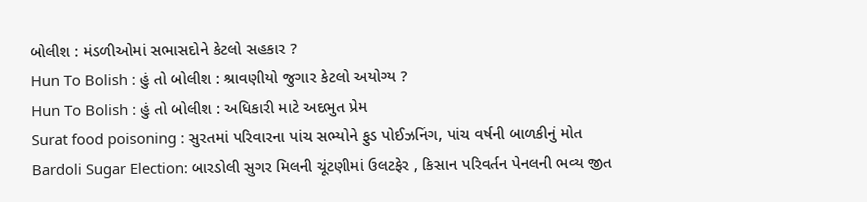બોલીશ : મંડળીઓમાં સભાસદોને કેટલો સહકાર ?
Hun To Bolish : હું તો બોલીશ : શ્રાવણીયો જુગાર કેટલો અયોગ્ય ?
Hun To Bolish : હું તો બોલીશ : અધિકારી માટે અદભુત પ્રેમ
Surat food poisoning : સુરતમાં પરિવારના પાંચ સભ્યોને ફુડ પોઈઝનિંગ, પાંચ વર્ષની બાળકીનું મોત
Bardoli Sugar Election: બારડોલી સુગર મિલની ચૂંટણીમાં ઉલટફેર , કિસાન પરિવર્તન પેનલની ભવ્ય જીત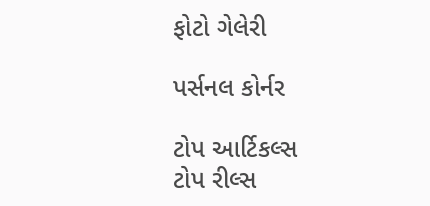ફોટો ગેલેરી

પર્સનલ કોર્નર

ટોપ આર્ટિકલ્સ
ટોપ રીલ્સ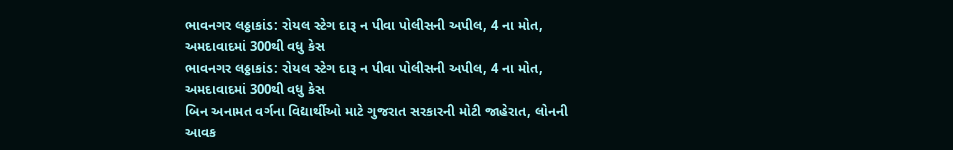ભાવનગર લઠ્ઠાકાંડ: રોયલ સ્ટેગ દારૂ ન પીવા પોલીસની અપીલ, 4 ના મોત, અમદાવાદમાં 300થી વધુ કેસ
ભાવનગર લઠ્ઠાકાંડ: રોયલ સ્ટેગ દારૂ ન પીવા પોલીસની અપીલ, 4 ના મોત, અમદાવાદમાં 300થી વધુ કેસ
બિન અનામત વર્ગના વિદ્યાર્થીઓ માટે ગુજરાત સરકારની મોટી જાહેરાત, લોનની આવક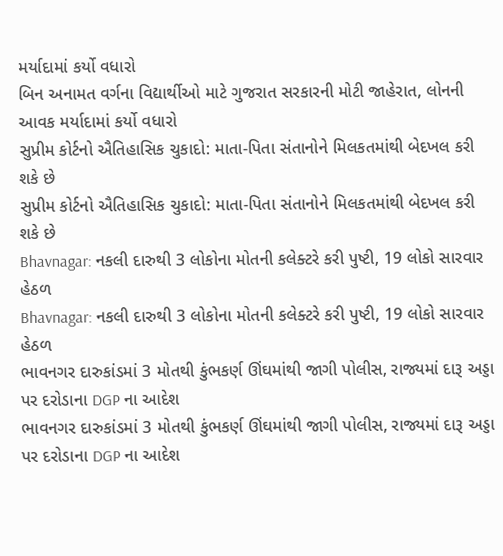મર્યાદામાં કર્યો વધારો
બિન અનામત વર્ગના વિદ્યાર્થીઓ માટે ગુજરાત સરકારની મોટી જાહેરાત, લોનની આવક મર્યાદામાં કર્યો વધારો
સુપ્રીમ કોર્ટનો ઐતિહાસિક ચુકાદો: માતા-પિતા સંતાનોને મિલકતમાંથી બેદખલ કરી શકે છે
સુપ્રીમ કોર્ટનો ઐતિહાસિક ચુકાદો: માતા-પિતા સંતાનોને મિલકતમાંથી બેદખલ કરી શકે છે
Bhavnagar: નકલી દારુથી 3 લોકોના મોતની કલેક્ટરે કરી પુષ્ટી, 19 લોકો સારવાર હેઠળ
Bhavnagar: નકલી દારુથી 3 લોકોના મોતની કલેક્ટરે કરી પુષ્ટી, 19 લોકો સારવાર હેઠળ
ભાવનગર દારુકાંડમાં 3 મોતથી કુંભકર્ણ ઊંઘમાંથી જાગી પોલીસ, રાજ્યમાં દારૂ અડ્ડા પર દરોડાના DGP ના આદેશ
ભાવનગર દારુકાંડમાં 3 મોતથી કુંભકર્ણ ઊંઘમાંથી જાગી પોલીસ, રાજ્યમાં દારૂ અડ્ડા પર દરોડાના DGP ના આદેશ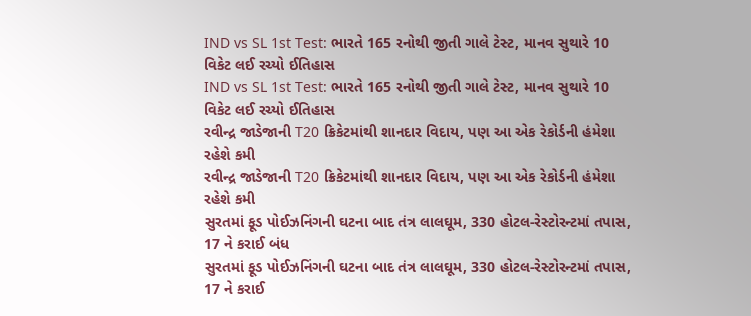IND vs SL 1st Test: ભારતે 165 રનોથી જીતી ગાલે ટેસ્ટ, માનવ સુથારે 10 વિકેટ લઈ રચ્યો ઈતિહાસ
IND vs SL 1st Test: ભારતે 165 રનોથી જીતી ગાલે ટેસ્ટ, માનવ સુથારે 10 વિકેટ લઈ રચ્યો ઈતિહાસ
રવીન્દ્ર જાડેજાની T20 ક્રિકેટમાંથી શાનદાર વિદાય, પણ આ એક રેકોર્ડની હંમેશા રહેશે કમી
રવીન્દ્ર જાડેજાની T20 ક્રિકેટમાંથી શાનદાર વિદાય, પણ આ એક રેકોર્ડની હંમેશા રહેશે કમી
સુરતમાં ફૂડ પોઈઝનિંગની ઘટના બાદ તંત્ર લાલઘૂમ, 330 હોટલ-રેસ્ટોરન્ટમાં તપાસ, 17 ને કરાઈ બંધ
સુરતમાં ફૂડ પોઈઝનિંગની ઘટના બાદ તંત્ર લાલઘૂમ, 330 હોટલ-રેસ્ટોરન્ટમાં તપાસ, 17 ને કરાઈ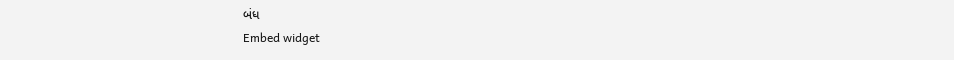બંધ
Embed widget